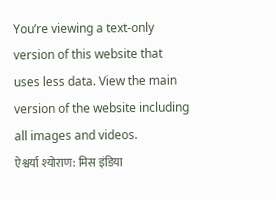You’re viewing a text-only version of this website that uses less data. View the main version of the website including all images and videos.
ऐश्वर्या श्योराण: मिस इंडिया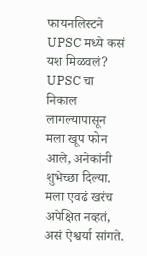फायनलिस्टने UPSC मध्ये कसं यश मिळवलं?
UPSC चा निकाल लागल्यापासून मला खूप फोन आले, अनेकांनी शुभेच्छा दिल्या. मला एवढं खरंच अपेक्षित नव्हतं, असं ऐश्वर्या सांगते.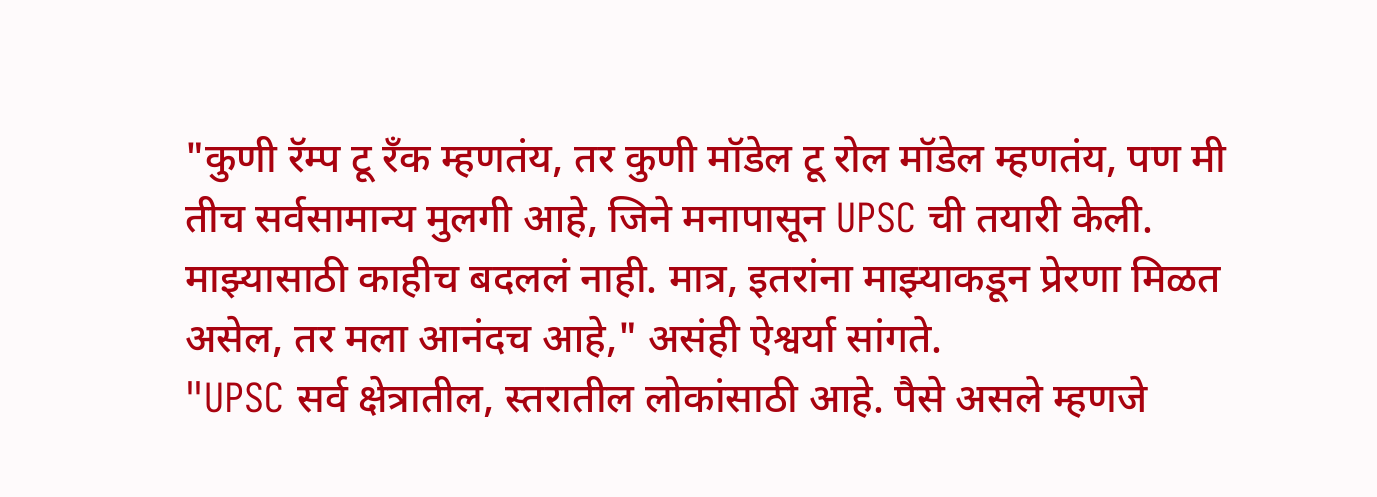"कुणी रॅम्प टू रँक म्हणतंय, तर कुणी मॉडेल टू रोल मॉडेल म्हणतंय, पण मी तीच सर्वसामान्य मुलगी आहे, जिने मनापासून UPSC ची तयारी केली. माझ्यासाठी काहीच बदललं नाही. मात्र, इतरांना माझ्याकडून प्रेरणा मिळत असेल, तर मला आनंदच आहे," असंही ऐश्वर्या सांगते.
"UPSC सर्व क्षेत्रातील, स्तरातील लोकांसाठी आहे. पैसे असले म्हणजे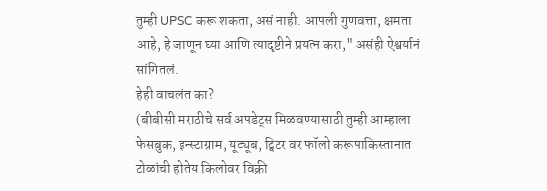तुम्ही UPSC करू शकता, असं नाही. आपली गुणवत्ता, क्षमता आहे, हे जाणून घ्या आणि त्यादृष्टीने प्रयत्न करा," असंही ऐश्वर्यानं सांगितलं.
हेही वाचलंत का?
(बीबीसी मराठीचे सर्व अपडेट्स मिळवण्यासाठी तुम्ही आम्हाला फेसबुक, इन्स्टाग्राम, यूट्यूब, ट्विटर वर फॉलो करूपाकिस्तानात टोळांची होतेय किलोवर विक्री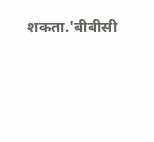शकता.'बीबीसी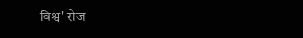विश्व' रोज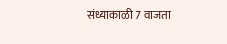संध्याकाळी 7 वाजता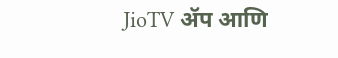JioTV ॲप आणि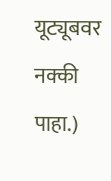यूट्यूबवर नक्की पाहा.)